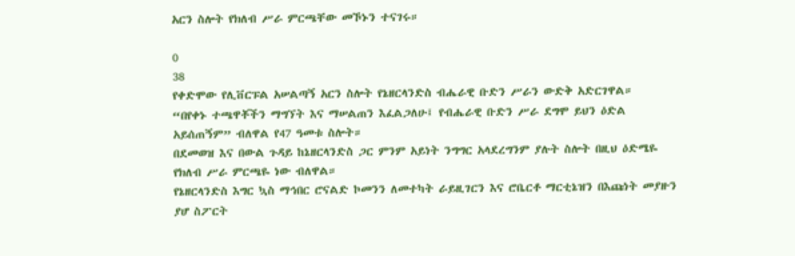አርን ስሎት የክለብ ሥራ ምርጫቸው መኾኑን ተናገሩ።

0
38
የቀድሞው የሊቨርፑል አሠልጣኝ አርን ስሎት የኔዘርላንድስ ብሔራዊ ቡድን ሥራን ውድቅ አድርገዋል።
“በየቀኑ ተጫዋቾችን ማግኘት እና ማሠልጠን እፈልጋለሁ፤ የብሔራዊ ቡድን ሥራ ደግሞ ይህን ዕድል አይሰጠኝም” ብለዋል የ47 ዓመቱ ስሎት።
በደመወዝ እና በውል ጉዳይ ከኔዘርላንድስ ጋር ምንም አይነት ንግግር አላደረግንም ያሉት ስሎት በዚህ ዕድሜዬ የክለብ ሥራ ምርጫዬ ነው ብለዋል።
የኔዘርላንድስ እግር ኳስ ማኅበር ሮናልድ ኮመንን ለመተካት ራይዚገርን እና ሮቤርቶ ማርቲኔዝን በእጩነት መያዙን ያሆ ስፖርት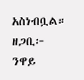አስነብቧል።
ዘጋቢ፦ ንዋይ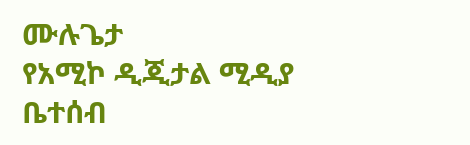ሙሉጌታ
የአሚኮ ዲጂታል ሚዲያ ቤተሰብ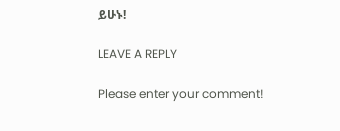ይሁኑ!

LEAVE A REPLY

Please enter your comment!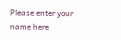Please enter your name here